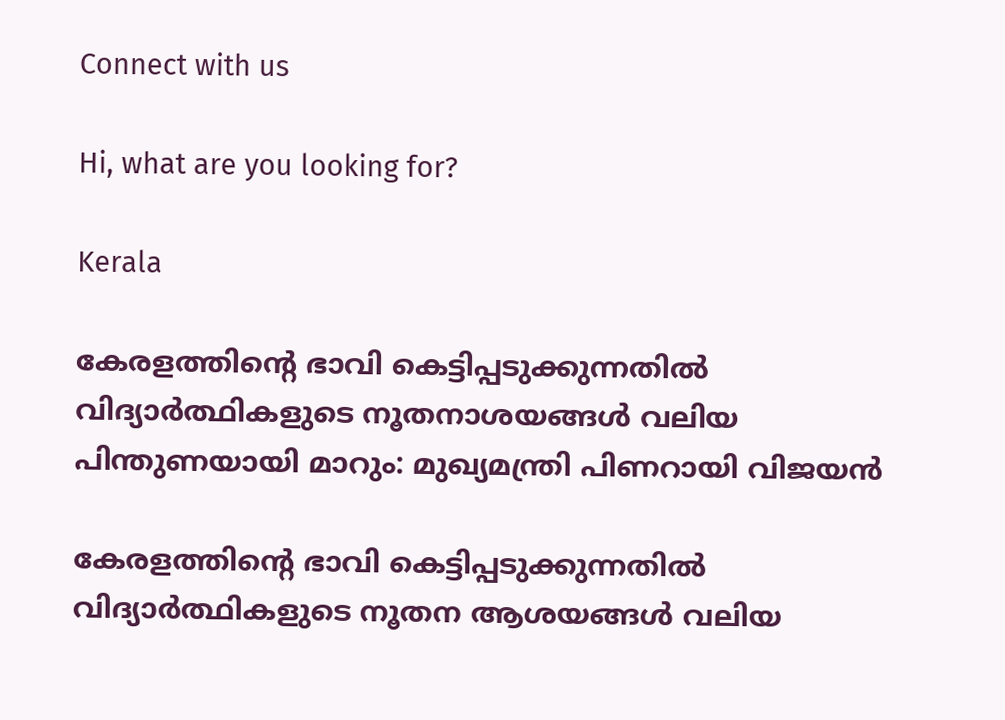Connect with us

Hi, what are you looking for?

Kerala

കേരളത്തിന്റെ ഭാവി കെട്ടിപ്പടുക്കുന്നതിൽ വിദ്യാർത്ഥികളുടെ നൂതനാശയങ്ങൾ വലിയ പിന്തുണയായി മാറും: മുഖ്യമന്ത്രി പിണറായി വിജയൻ

കേരളത്തിന്റെ ഭാവി കെട്ടിപ്പടുക്കുന്നതിൽ വിദ്യാർത്ഥികളുടെ നൂതന ആശയങ്ങൾ വലിയ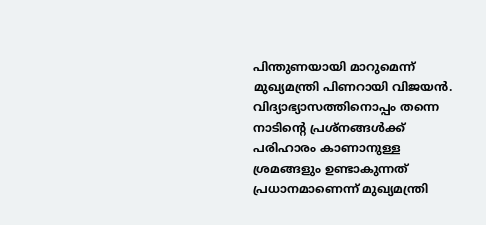പിന്തുണയായി മാറുമെന്ന് മുഖ്യമന്ത്രി പിണറായി വിജയൻ. വിദ്യാഭ്യാസത്തിനൊപ്പം തന്നെ നാടിന്റെ പ്രശ്‌നങ്ങൾക്ക് പരിഹാരം കാണാനുള്ള ശ്രമങ്ങളും ഉണ്ടാകുന്നത് പ്രധാനമാണെന്ന് മുഖ്യമന്ത്രി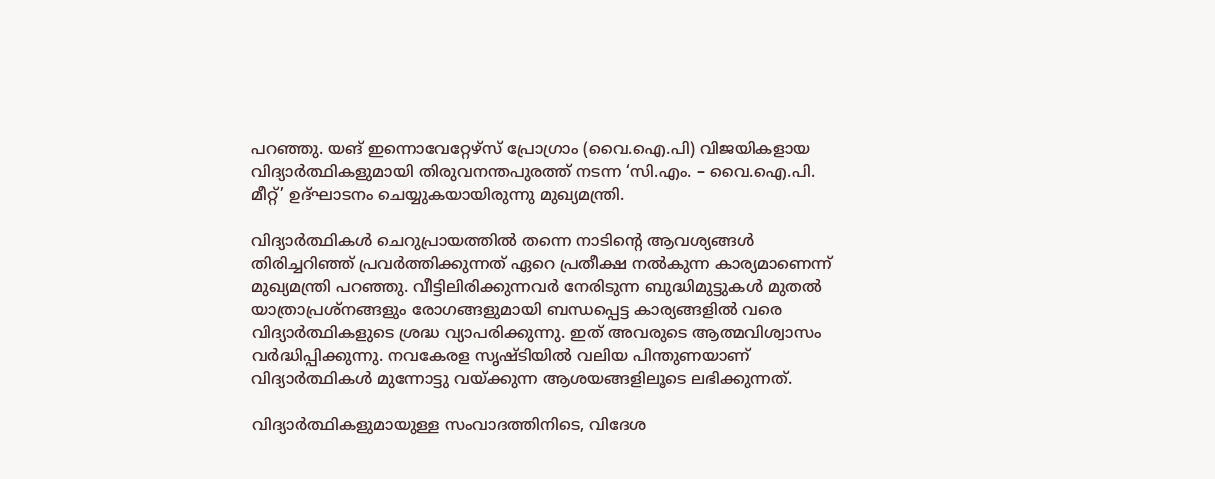പറഞ്ഞു. യങ് ഇന്നൊവേറ്റേഴ്സ് പ്രോഗ്രാം (വൈ.ഐ.പി) വിജയികളായ വിദ്യാർത്ഥികളുമായി തിരുവനന്തപുരത്ത് നടന്ന ‘സി.എം. – വൈ.ഐ.പി. മീറ്റ്’ ഉദ്ഘാടനം ചെയ്യുകയായിരുന്നു മുഖ്യമന്ത്രി.

വിദ്യാർത്ഥികൾ ചെറുപ്രായത്തിൽ തന്നെ നാടിന്റെ ആവശ്യങ്ങൾ തിരിച്ചറിഞ്ഞ് പ്രവർത്തിക്കുന്നത് ഏറെ പ്രതീക്ഷ നൽകുന്ന കാര്യമാണെന്ന് മുഖ്യമന്ത്രി പറഞ്ഞു. വീട്ടിലിരിക്കുന്നവർ നേരിടുന്ന ബുദ്ധിമുട്ടുകൾ മുതൽ യാത്രാപ്രശ്‌നങ്ങളും രോഗങ്ങളുമായി ബന്ധപ്പെട്ട കാര്യങ്ങളിൽ വരെ വിദ്യാർത്ഥികളുടെ ശ്രദ്ധ വ്യാപരിക്കുന്നു. ഇത് അവരുടെ ആത്മവിശ്വാസം വർദ്ധിപ്പിക്കുന്നു. നവകേരള സൃഷ്ടിയിൽ വലിയ പിന്തുണയാണ് വിദ്യാർത്ഥികൾ മുന്നോട്ടു വയ്ക്കുന്ന ആശയങ്ങളിലൂടെ ലഭിക്കുന്നത്.

വിദ്യാർത്ഥികളുമായുള്ള സംവാദത്തിനിടെ, വിദേശ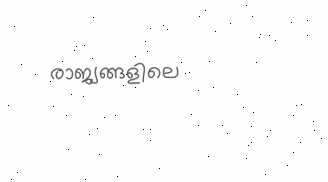രാജ്യങ്ങളിലെ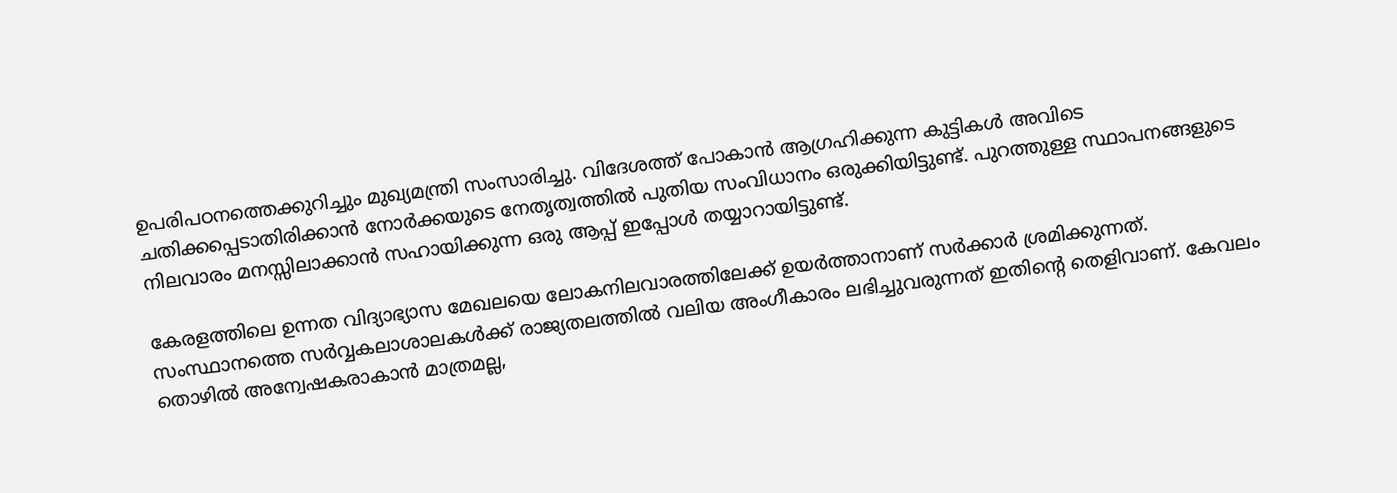ഉപരിപഠനത്തെക്കുറിച്ചും മുഖ്യമന്ത്രി സംസാരിച്ചു. വിദേശത്ത് പോകാൻ ആഗ്രഹിക്കുന്ന കുട്ടികൾ അവിടെ ചതിക്കപ്പെടാതിരിക്കാൻ നോർക്കയുടെ നേതൃത്വത്തിൽ പുതിയ സംവിധാനം ഒരുക്കിയിട്ടുണ്ട്. പുറത്തുള്ള സ്ഥാപനങ്ങളുടെ നിലവാരം മനസ്സിലാക്കാൻ സഹായിക്കുന്ന ഒരു ആപ്പ് ഇപ്പോൾ തയ്യാറായിട്ടുണ്ട്.

കേരളത്തിലെ ഉന്നത വിദ്യാഭ്യാസ മേഖലയെ ലോകനിലവാരത്തിലേക്ക് ഉയർത്താനാണ് സർക്കാർ ശ്രമിക്കുന്നത്. സംസ്ഥാനത്തെ സർവ്വകലാശാലകൾക്ക് രാജ്യതലത്തിൽ വലിയ അംഗീകാരം ലഭിച്ചുവരുന്നത് ഇതിന്റെ തെളിവാണ്. കേവലം തൊഴിൽ അന്വേഷകരാകാൻ മാത്രമല്ല,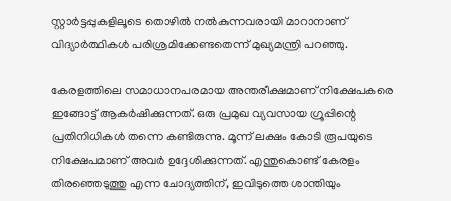സ്റ്റാർട്ടപ്പുകളിലൂടെ തൊഴിൽ നൽകുന്നവരായി മാറാനാണ് വിദ്യാർത്ഥികൾ പരിശ്രമിക്കേണ്ടതെന്ന് മുഖ്യമന്ത്രി പറഞ്ഞു.

കേരളത്തിലെ സമാധാനപരമായ അന്തരീക്ഷമാണ് നിക്ഷേപകരെ ഇങ്ങോട്ട് ആകർഷിക്കുന്നത്. ഒരു പ്രമുഖ വ്യവസായ ഗ്രൂപ്പിന്റെ പ്രതിനിധികൾ തന്നെ കണ്ടിരുന്നു. മൂന്ന് ലക്ഷം കോടി രൂപയുടെ നിക്ഷേപമാണ് അവർ ഉദ്ദേശിക്കുന്നത്. എന്തുകൊണ്ട് കേരളം തിരഞ്ഞെടുത്തു എന്ന ചോദ്യത്തിന്, ഇവിടുത്തെ ശാന്തിയും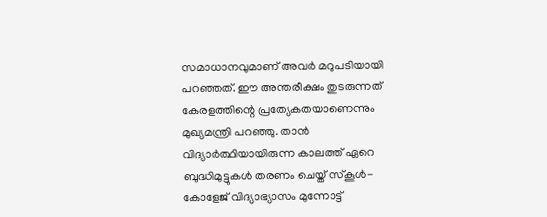സമാധാനവുമാണ് അവർ മറുപടിയായി പറഞ്ഞത്. ഈ അന്തരീക്ഷം തുടരുന്നത് കേരളത്തിന്റെ പ്രത്യേകതയാണെന്നും മുഖ്യമന്ത്രി പറഞ്ഞു. താൻ വിദ്യാർത്ഥിയായിരുന്ന കാലത്ത് ഏറെ ബുദ്ധിമുട്ടുകൾ തരണം ചെയ്ത് സ്‌കൂൾ-കോളേജ് വിദ്യാഭ്യാസം മുന്നോട്ട്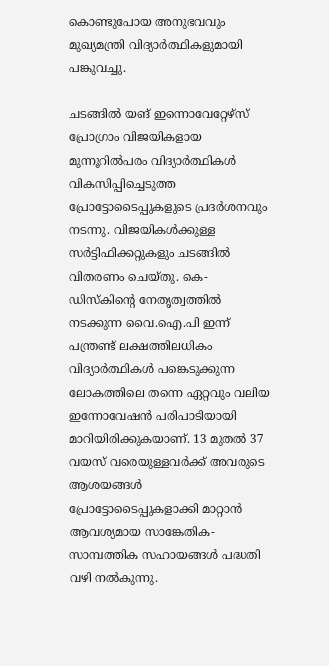കൊണ്ടുപോയ അനുഭവവും മുഖ്യമന്ത്രി വിദ്യാർത്ഥികളുമായി പങ്കുവച്ചു.

ചടങ്ങിൽ യങ് ഇന്നൊവേറ്റേഴ്സ് പ്രോഗ്രാം വിജയികളായ മുന്നൂറിൽപരം വിദ്യാർത്ഥികൾ വികസിപ്പിച്ചെടുത്ത പ്രോട്ടോടൈപ്പുകളുടെ പ്രദർശനവും നടന്നു. വിജയികൾക്കുള്ള സർട്ടിഫിക്കറ്റുകളും ചടങ്ങിൽ വിതരണം ചെയ്തു. കെ-ഡിസ്‌കിന്റെ നേതൃത്വത്തിൽ നടക്കുന്ന വൈ.ഐ.പി ഇന്ന് പന്ത്രണ്ട് ലക്ഷത്തിലധികം വിദ്യാർത്ഥികൾ പങ്കെടുക്കുന്ന ലോകത്തിലെ തന്നെ ഏറ്റവും വലിയ ഇന്നോവേഷൻ പരിപാടിയായി മാറിയിരിക്കുകയാണ്. 13 മുതൽ 37 വയസ് വരെയുള്ളവർക്ക് അവരുടെ ആശയങ്ങൾ പ്രോട്ടോടൈപ്പുകളാക്കി മാറ്റാൻ ആവശ്യമായ സാങ്കേതിക-സാമ്പത്തിക സഹായങ്ങൾ പദ്ധതി വഴി നൽകുന്നു.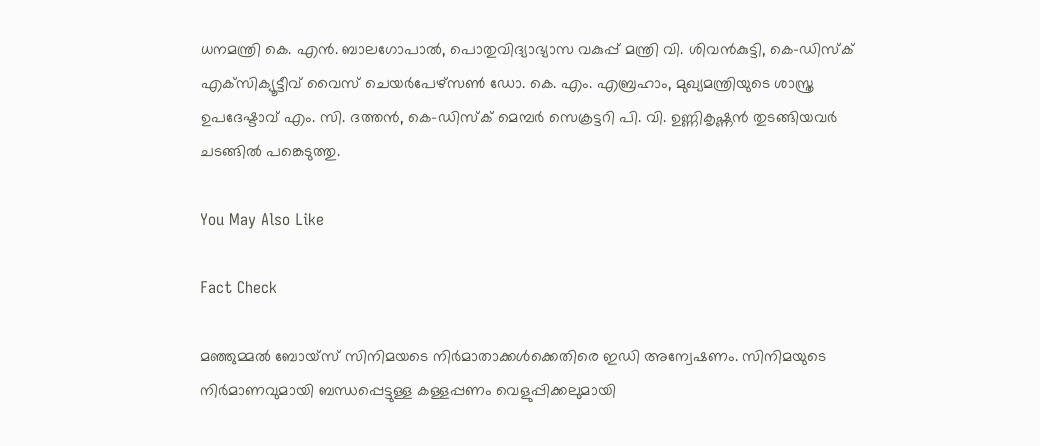ധനമന്ത്രി കെ. എൻ. ബാലഗോപാൽ, പൊതുവിദ്യാഭ്യാസ വകുപ്പ് മന്ത്രി വി. ശിവൻകുട്ടി, കെ-ഡിസ്‌ക് എക്‌സിക്യൂട്ടീവ് വൈസ് ചെയർപേഴ്‌സൺ ഡോ. കെ. എം. എബ്രഹാം, മുഖ്യമന്ത്രിയുടെ ശാസ്ത്ര ഉപദേഷ്ടാവ് എം. സി. ദത്തൻ, കെ-ഡിസ്‌ക് മെമ്പർ സെക്രട്ടറി പി. വി. ഉണ്ണികൃഷ്ണൻ തുടങ്ങിയവർ ചടങ്ങിൽ പങ്കെടുത്തു.

You May Also Like

Fact Check

മഞ്ഞുമ്മൽ ബോയ്‌സ് സിനിമയടെ നിർമാതാക്കൾക്കെതിരെ ഇഡി അന്വേഷണം. സിനിമയുടെ നിർമാണവുമായി ബന്ധപ്പെട്ടുള്ള കള്ളപ്പണം വെളുപ്പിക്കലുമായി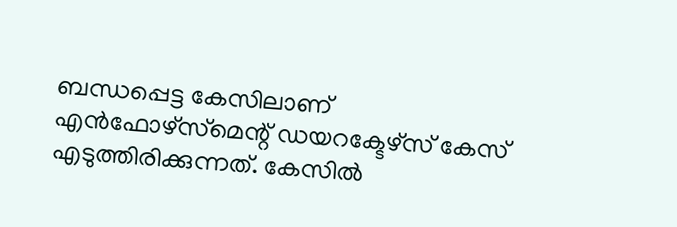ബന്ധപ്പെട്ട കേസിലാണ് എൻഫോഴ്‌സ്‌മെന്റ് ഡയറക്ടേഴ്‌സ് കേസ് എടുത്തിരിക്കുന്നത്. കേസിൽ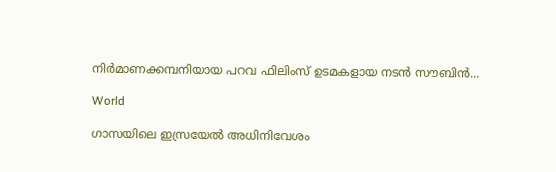നിർമാണക്കമ്പനിയായ പറവ ഫിലിംസ് ഉടമകളായ നടൻ സൗബിൻ...

World

ഗാസയിലെ ഇസ്രയേൽ അധിനിവേശം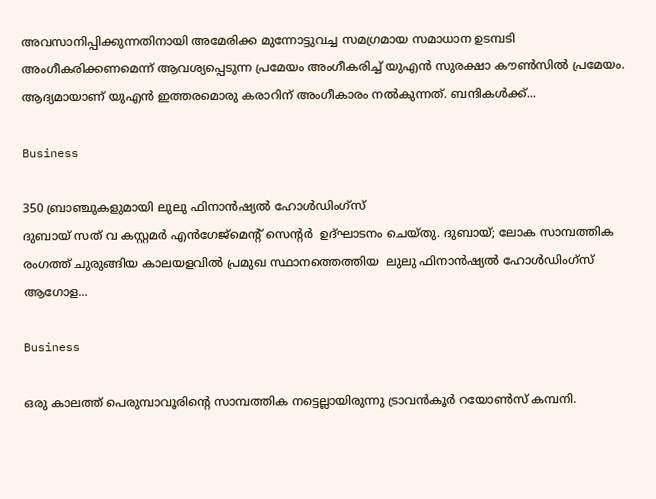അവസാനിപ്പിക്കുന്നതിനായി അമേരിക്ക മുന്നോട്ടുവച്ച സമഗ്രമായ സമാധാന ഉടമ്പടി അംഗീകരിക്കണമെന്ന് ആവശ്യപ്പെടുന്ന പ്രമേയം അംഗീകരിച്ച് യുഎൻ സുരക്ഷാ കൗൺസിൽ പ്രമേയം. ആദ്യമായാണ് യുഎൻ ഇത്തരമൊരു കരാറിന് അംഗീകാരം നൽകുന്നത്. ബന്ദികൾക്ക്...

Business

350 ബ്രാഞ്ചുകളുമായി ലുലു ഫിനാൻഷ്യൽ ഹോൾഡിംഗ്സ്
ദുബായ് സത് വ കസ്റ്റമർ എൻഗേജ്മെന്റ് സെന്റർ  ഉദ്ഘാടനം ചെയ്തു. ദുബായ്; ലോക സാമ്പത്തിക രംഗത്ത് ചുരുങ്ങിയ കാലയളവിൽ പ്രമുഖ സ്ഥാനത്തെത്തിയ  ലുലു ഫിനാൻഷ്യൽ ഹോൾഡിംഗ്‌സ് ആഗോള...

Business

ഒരു കാലത്ത് പെരുമ്പാവൂരിന്റെ സാമ്പത്തിക നട്ടെല്ലായിരുന്നു ട്രാവൻകൂർ റയോൺസ് കമ്പനി.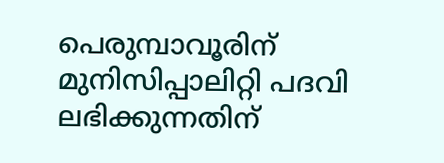പെരുമ്പാവൂരിന് മുനിസിപ്പാലിറ്റി പദവി ലഭിക്കുന്നതിന്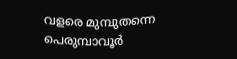വളരെ മുമ്പുതന്നെ പെരുമ്പാവൂർ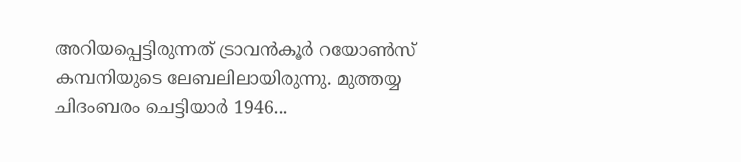അറിയപ്പെട്ടിരുന്നത് ട്രാവൻകൂർ റയോൺസ് കമ്പനിയുടെ ലേബലിലായിരുന്നു. മുത്തയ്യ ചിദംബരം ചെട്ടിയാർ 1946...